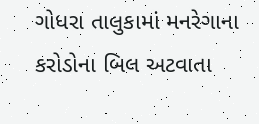ગોધરા તાલુકામાં મનરેગાના કરોડોના બિલ અટવાતા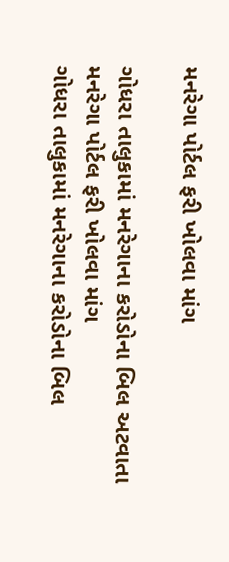મનરેગા પોર્ટલ ફરી ખોલવા માંગ

ગોધરા તાલુકામાં મનરેગાના કરોડોના બિલ અટવાતા મનરેગા પોર્ટલ ફરી ખોલવા માંગ
ગોધરા તાલુકામાં મનરેગાના કરોડોના બિલ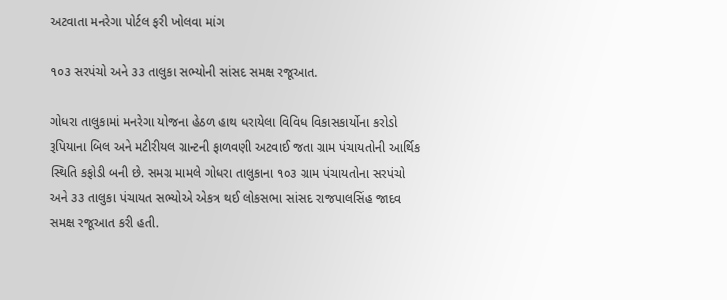અટવાતા મનરેગા પોર્ટલ ફરી ખોલવા માંગ

૧૦૩ સરપંચો અને ૩૩ તાલુકા સભ્યોની સાંસદ સમક્ષ રજૂઆત.

ગોધરા તાલુકામાં મનરેગા યોજના હેઠળ હાથ ધરાયેલા વિવિધ વિકાસકાર્યોના કરોડો રૂપિયાના બિલ અને મટીરીયલ ગ્રાન્ટની ફાળવણી અટવાઈ જતા ગ્રામ પંચાયતોની આર્થિક સ્થિતિ કફોડી બની છે. સમગ્ર મામલે ગોધરા તાલુકાના ૧૦૩ ગ્રામ પંચાયતોના સરપંચો અને ૩૩ તાલુકા પંચાયત સભ્યોએ એકત્ર થઈ લોકસભા સાંસદ રાજપાલસિંહ જાદવ સમક્ષ રજૂઆત કરી હતી.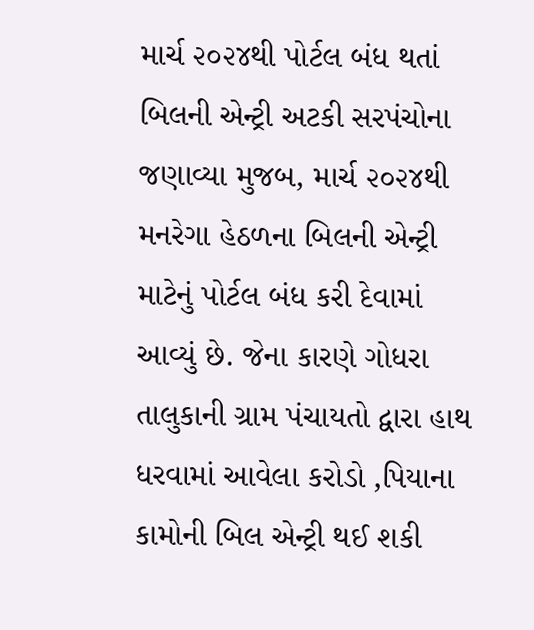માર્ચ ૨૦૨૪થી પોર્ટલ બંધ થતાં બિલની એન્ટ્રી અટકી સરપંચોના જણાવ્યા મુજબ, માર્ચ ૨૦૨૪થી મનરેગા હેઠળના બિલની એન્ટ્રી માટેનું પોર્ટલ બંધ કરી દેવામાં આવ્યું છે. જેના કારણે ગોધરા તાલુકાની ગ્રામ પંચાયતો દ્વારા હાથ ધરવામાં આવેલા કરોડો ‚પિયાના કામોની બિલ એન્ટ્રી થઈ શકી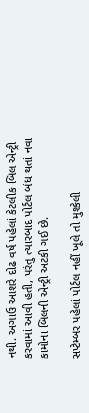નથી. અગાઉ આશરે દોઢ વર્ષ પહેલાં કેટલીક બિલ એન્ટ્રી કરવામાં આવી હતી, પરંતુ ત્યારબાદ પોર્ટલ બંધ થતાં નવા કામોના બિલની એન્ટ્રી અટકી ગઈ છે.

સપ્ટેમ્બર પહેલાં પોર્ટલ નહીં ખૂલે તો મુશ્કેલી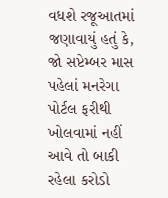વધશે રજૂઆતમાં જણાવાયું હતું કે, જો સપ્ટેમ્બર માસ પહેલાં મનરેગા પોર્ટલ ફરીથી ખોલવામાં નહીં આવે તો બાકી રહેલા કરોડો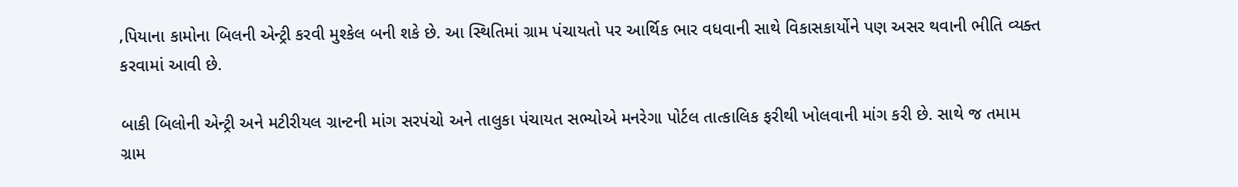‚પિયાના કામોના બિલની એન્ટ્રી કરવી મુશ્કેલ બની શકે છે. આ સ્થિતિમાં ગ્રામ પંચાયતો પર આર્થિક ભાર વધવાની સાથે વિકાસકાર્યોને પણ અસર થવાની ભીતિ વ્યક્ત કરવામાં આવી છે.

બાકી બિલોની એન્ટ્રી અને મટીરીયલ ગ્રાન્ટની માંગ સરપંચો અને તાલુકા પંચાયત સભ્યોએ મનરેગા પોર્ટલ તાત્કાલિક ફરીથી ખોલવાની માંગ કરી છે. સાથે જ તમામ ગ્રામ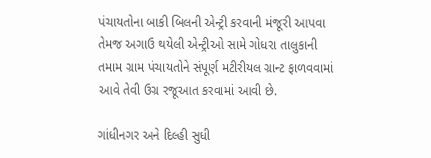પંચાયતોના બાકી બિલની એન્ટ્રી કરવાની મંજૂરી આપવા તેમજ અગાઉ થયેલી એન્ટ્રીઓ સામે ગોધરા તાલુકાની તમામ ગ્રામ પંચાયતોને સંપૂર્ણ મટીરીયલ ગ્રાન્ટ ફાળવવામાં આવે તેવી ઉગ્ર રજૂઆત કરવામાં આવી છે.

ગાંધીનગર અને દિલ્હી સુધી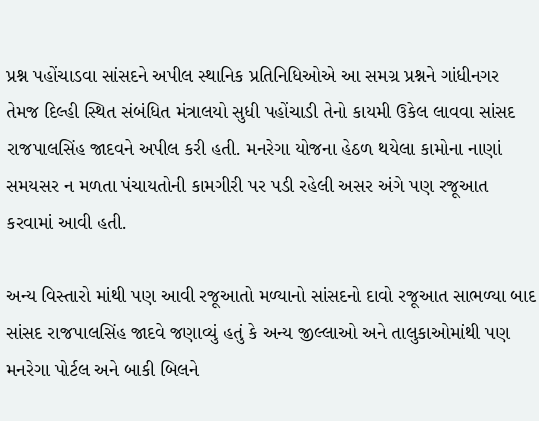પ્રશ્ન પહોંચાડવા સાંસદને અપીલ સ્થાનિક પ્રતિનિધિઓએ આ સમગ્ર પ્રશ્નને ગાંધીનગર તેમજ દિલ્હી સ્થિત સંબંધિત મંત્રાલયો સુધી પહોંચાડી તેનો કાયમી ઉકેલ લાવવા સાંસદ રાજપાલસિંહ જાદવને અપીલ કરી હતી. મનરેગા યોજના હેઠળ થયેલા કામોના નાણાં સમયસર ન મળતા પંચાયતોની કામગીરી પર પડી રહેલી અસર અંગે પણ રજૂઆત કરવામાં આવી હતી.

અન્ય વિસ્તારો માંથી પણ આવી રજૂઆતો મળ્યાનો સાંસદનો દાવો રજૂઆત સાભળ્યા બાદ સાંસદ રાજપાલસિંહ જાદવે જણાવ્યું હતું કે અન્ય જીલ્લાઓ અને તાલુકાઓમાંથી પણ મનરેગા પોર્ટલ અને બાકી બિલને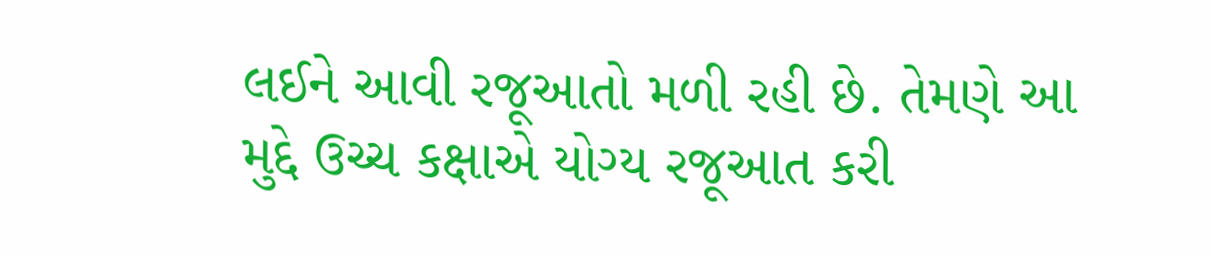લઈને આવી રજૂઆતો મળી રહી છે. તેમણે આ મુદ્દે ઉચ્ચ કક્ષાએ યોગ્ય રજૂઆત કરી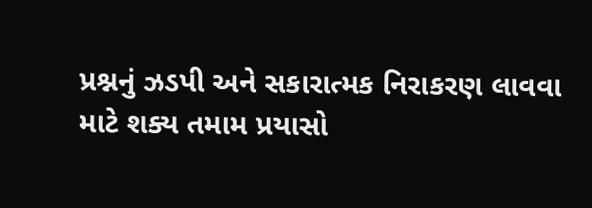પ્રશ્નનું ઝડપી અને સકારાત્મક નિરાકરણ લાવવા માટે શક્ય તમામ પ્રયાસો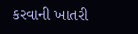કરવાની ખાતરી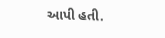આપી હતી.